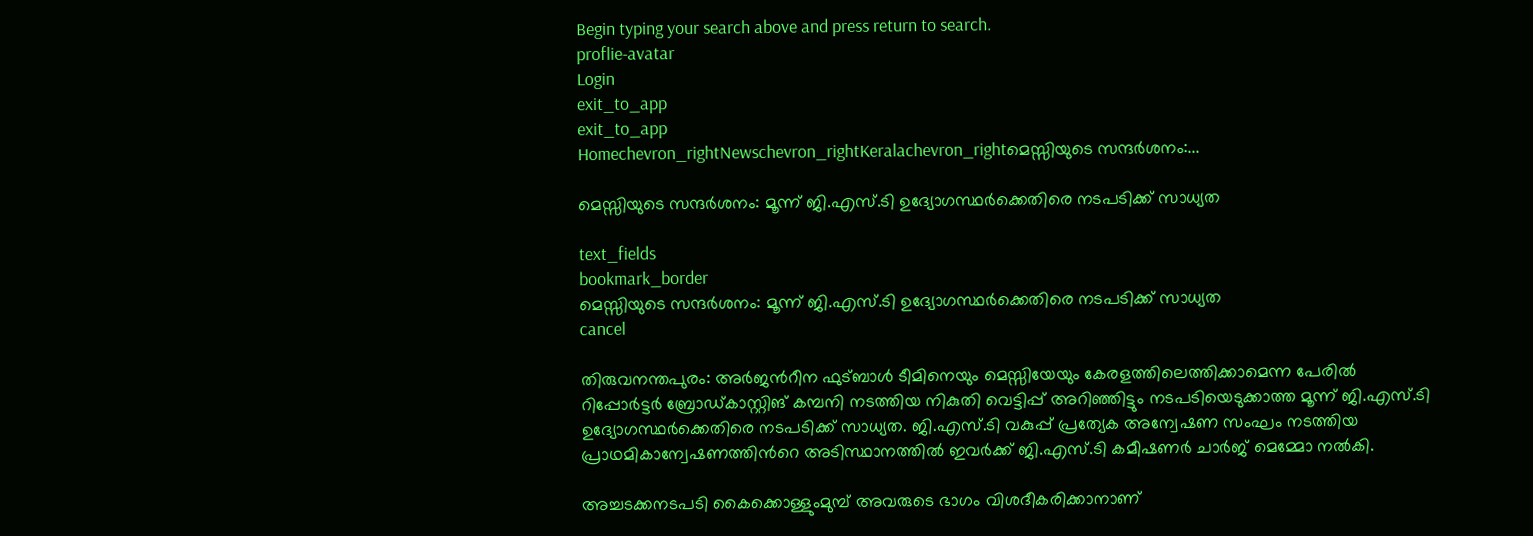Begin typing your search above and press return to search.
proflie-avatar
Login
exit_to_app
exit_to_app
Homechevron_rightNewschevron_rightKeralachevron_rightമെസ്സിയുടെ സന്ദർശനം:...

മെസ്സിയുടെ സന്ദർശനം: മൂന്ന് ജി.എസ്.ടി ഉദ്യോഗസ്ഥർക്കെതിരെ നടപടിക്ക് സാധ്യത

text_fields
bookmark_border
മെസ്സിയുടെ സന്ദർശനം: മൂന്ന് ജി.എസ്.ടി ഉദ്യോഗസ്ഥർക്കെതിരെ നടപടിക്ക് സാധ്യത
cancel

തിരുവനന്തപുരം: അർജന്‍റീന ഫുട്ബാൾ ടീമിനെയും മെസ്സിയേയും കേരളത്തിലെത്തിക്കാമെന്ന പേരിൽ റിപ്പോർട്ടർ ബ്രോ‍ഡ്കാസ്റ്റിങ് കമ്പനി നടത്തിയ നികുതി വെട്ടിപ്പ് അറിഞ്ഞിട്ടും നടപടിയെടുക്കാത്ത മൂന്ന് ജി.എസ്.ടി ഉദ്യോഗസ്ഥർക്കെതിരെ നടപടിക്ക് സാധ്യത. ജി.എസ്.ടി വകുപ്പ് പ്രത്യേക അന്വേഷണ സംഘം നടത്തിയ പ്രാഥമികാന്വേഷണത്തിന്‍റെ അടിസ്ഥാനത്തിൽ ഇവർക്ക് ജി.എസ്.ടി കമീഷണർ ചാർജ് മെമ്മോ നൽകി.

അച്ചടക്കനടപടി കൈക്കൊള്ളുംമുമ്പ് അവരുടെ ഭാഗം വിശദീകരിക്കാനാണ്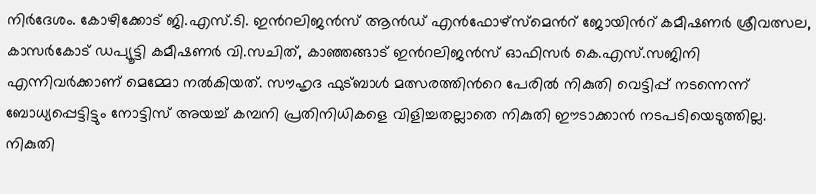നിർദേശം. കോഴിക്കോട് ജി.എസ്.ടി. ഇന്‍റലിജൻസ് ആൻഡ് എൻഫോഴ്സ്മെന്‍റ് ജോയിന്‍റ് കമീഷണർ ശ്രീവത്സല, കാസർകോട് ഡപ്യൂട്ടി കമീഷണർ വി.സചിത്, കാഞ്ഞങ്ങാട് ഇന്‍റലിജൻസ് ഓഫിസർ കെ.എസ്.സജിനി എന്നിവർക്കാണ് മെമ്മോ നൽകിയത്. സൗഹൃദ ഫുട്ബാൾ മത്സരത്തിന്‍റെ പേരിൽ നികുതി വെട്ടിപ്പ് നടന്നെന്ന് ബോധ്യപ്പെട്ടിട്ടും നോട്ടിസ് അയച്ച് കമ്പനി പ്രതിനിധികളെ വിളിച്ചതല്ലാതെ നികുതി ഈടാക്കാൻ നടപടിയെടുത്തില്ല. നികുതി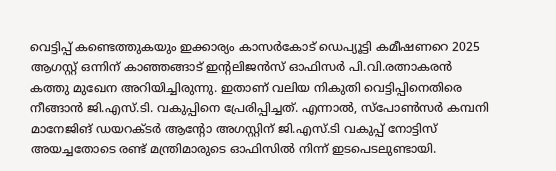വെട്ടിപ്പ് കണ്ടെത്തുകയും ഇക്കാര്യം കാസർകോട് ഡെപ്യൂട്ടി കമീഷണറെ 2025 ആഗസ്റ്റ് ഒന്നിന് കാഞ്ഞങ്ങാട് ഇന്‍റലിജൻസ് ഓഫിസർ പി.വി.രത്നാകരൻ കത്തു മുഖേന അറിയിച്ചിരുന്നു. ഇതാണ് വലിയ നികുതി വെട്ടിപ്പിനെതിരെ നീങ്ങാൻ ജി.എസ്.ടി. വകുപ്പിനെ പ്രേരിപ്പിച്ചത്. എന്നാൽ, സ്പോൺസർ കമ്പനി മാനേജിങ് ഡയറക്ടർ ആന്‍റോ അഗസ്റ്റിന് ജി.എസ്.ടി വകുപ്പ് നോട്ടിസ് അയച്ചതോടെ രണ്ട് മന്ത്രിമാരുടെ ഓഫിസിൽ നിന്ന് ഇടപെടലുണ്ടായി.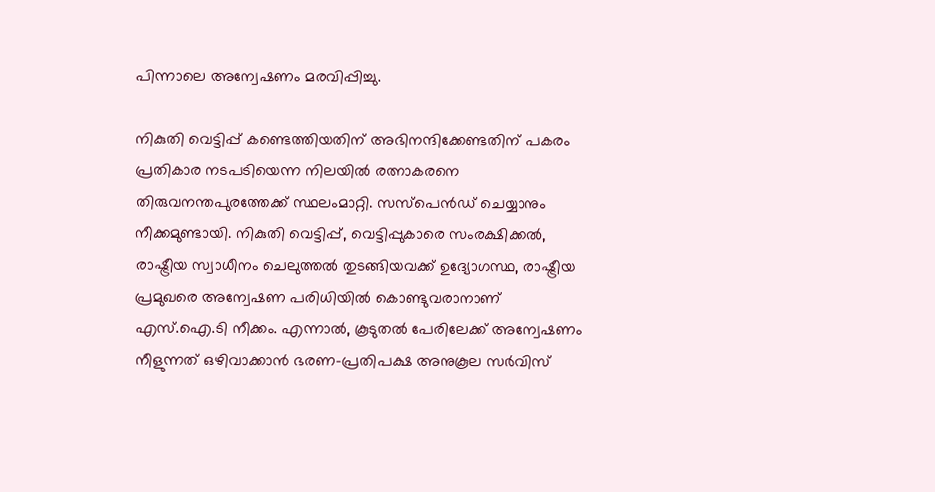പിന്നാലെ അന്വേഷണം മരവിപ്പിച്ചു.

നികുതി വെട്ടിപ്പ് കണ്ടെത്തിയതിന് അഭിനന്ദിക്കേണ്ടതിന് പകരം പ്രതികാര നടപടിയെന്ന നിലയിൽ രത്നാകരനെ തിരുവനന്തപുരത്തേക്ക് സ്ഥലംമാറ്റി. സസ്പെൻഡ് ചെയ്യാനും നീക്കമുണ്ടായി. നികുതി വെട്ടിപ്പ്, വെട്ടിപ്പുകാരെ സംരക്ഷിക്കൽ, രാഷ്ട്രീയ സ്വാധീനം ചെലുത്തൽ തുടങ്ങിയവക്ക് ഉദ്യോഗസ്ഥ, രാഷ്ട്രീയ പ്രമുഖരെ അന്വേഷണ പരിധിയിൽ കൊണ്ടുവരാനാണ് എസ്.ഐ.ടി നീക്കം. എന്നാൽ, കൂടുതൽ പേരിലേക്ക് അന്വേഷണം നീളുന്നത് ഒഴിവാക്കാൻ ഭരണ-പ്രതിപക്ഷ അനുകൂല സർവിസ്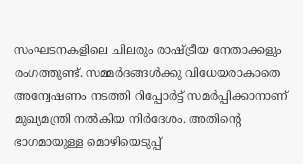സംഘടനകളിലെ ചിലരും രാഷ്ട്രീയ നേതാക്കളും രംഗത്തുണ്ട്. സമ്മർദങ്ങൾക്കു വിധേയരാകാതെ അന്വേഷണം നടത്തി റിപ്പോർട്ട് സമർപ്പിക്കാനാണ് മുഖ്യമന്ത്രി നൽകിയ നിർദേശം. അതിന്‍റെ ഭാഗമായുള്ള മൊഴിയെടുപ്പ്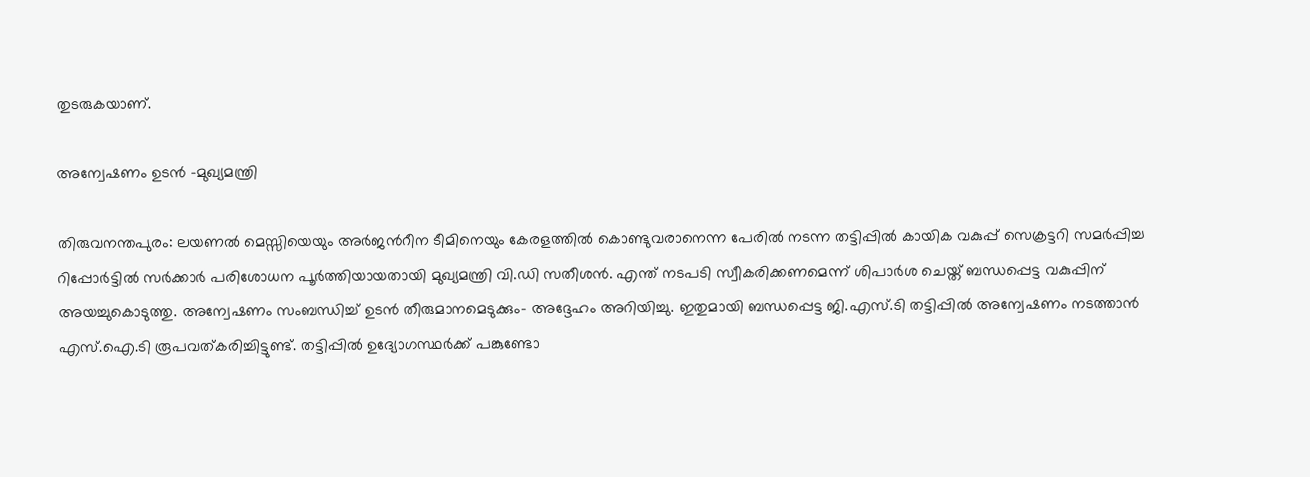തുടരുകയാണ്.

അന്വേഷണം ഉടൻ -മുഖ്യമന്ത്രി

തിരുവനന്തപുരം: ലയണൽ മെസ്സിയെയും അർജന്‍റീന ടീമിനെയും കേരളത്തിൽ കൊണ്ടുവരാനെന്ന പേരിൽ നടന്ന തട്ടിപ്പിൽ കായിക വകുപ്പ് സെക്രട്ടറി സമർപ്പിച്ച റിപ്പോർട്ടിൽ സർക്കാർ പരിശോധന പൂർത്തിയായതായി മുഖ്യമന്ത്രി വി.ഡി സതീശൻ. എന്ത് നടപടി സ്വീകരിക്കണമെന്ന് ശിപാർശ ചെയ്ത് ബന്ധപ്പെട്ട വകുപ്പിന് അയച്ചുകൊടുത്തു. അന്വേഷണം സംബന്ധിച്ച് ഉടൻ തീരുമാനമെടുക്കും- അദ്ദേഹം അറിയിച്ചു. ഇതുമായി ബന്ധപ്പെട്ട ജി.എസ്.ടി തട്ടിപ്പിൽ അന്വേഷണം നടത്താൻ എസ്.ഐ.ടി രൂപവത്കരിച്ചിട്ടുണ്ട്. തട്ടിപ്പിൽ ഉദ്യോഗസ്ഥർക്ക് പങ്കുണ്ടോ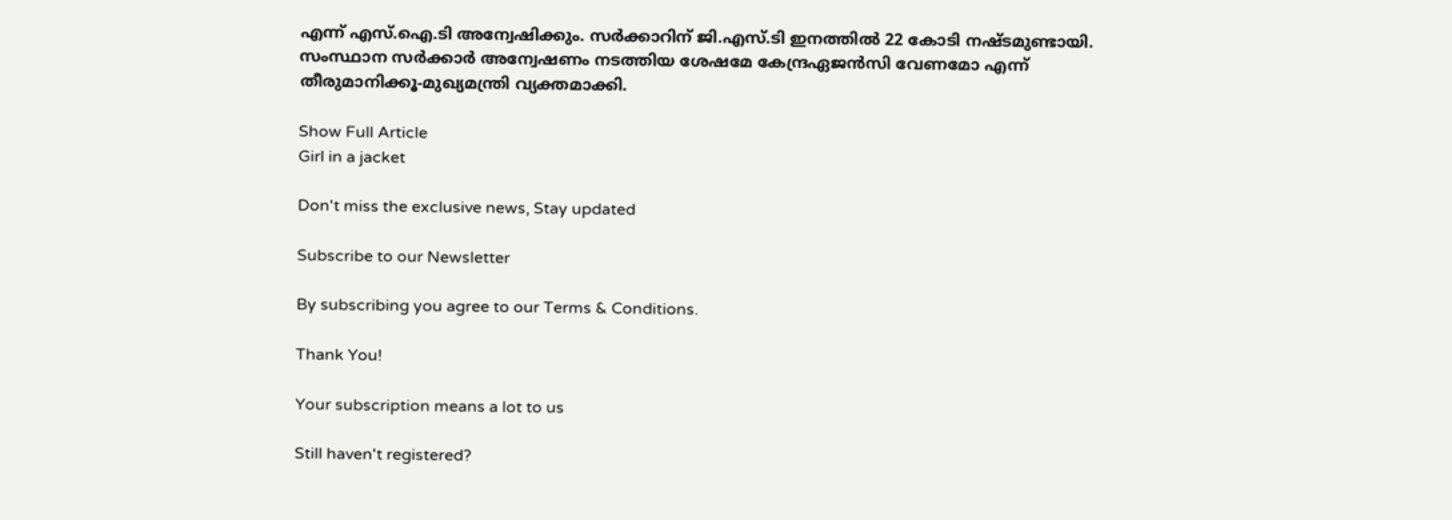എന്ന് എസ്.ഐ.ടി അന്വേഷിക്കും. സർക്കാറിന് ജി.എസ്.ടി ഇനത്തിൽ 22 കോടി നഷ്ടമുണ്ടായി. സംസ്ഥാന സർക്കാർ അന്വേഷണം നടത്തിയ ശേഷമേ കേന്ദ്രഏജൻസി വേണമോ എന്ന് തീരുമാനിക്കൂ-മുഖ്യമന്ത്രി വ്യക്തമാക്കി.

Show Full Article
Girl in a jacket

Don't miss the exclusive news, Stay updated

Subscribe to our Newsletter

By subscribing you agree to our Terms & Conditions.

Thank You!

Your subscription means a lot to us

Still haven't registered?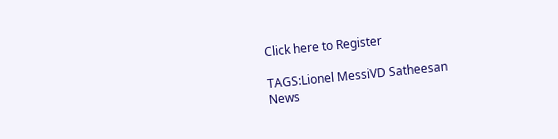Click here to Register

TAGS:Lionel MessiVD Satheesan
News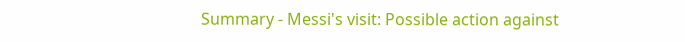Summary - Messi's visit: Possible action against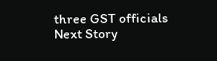three GST officials
Next Story